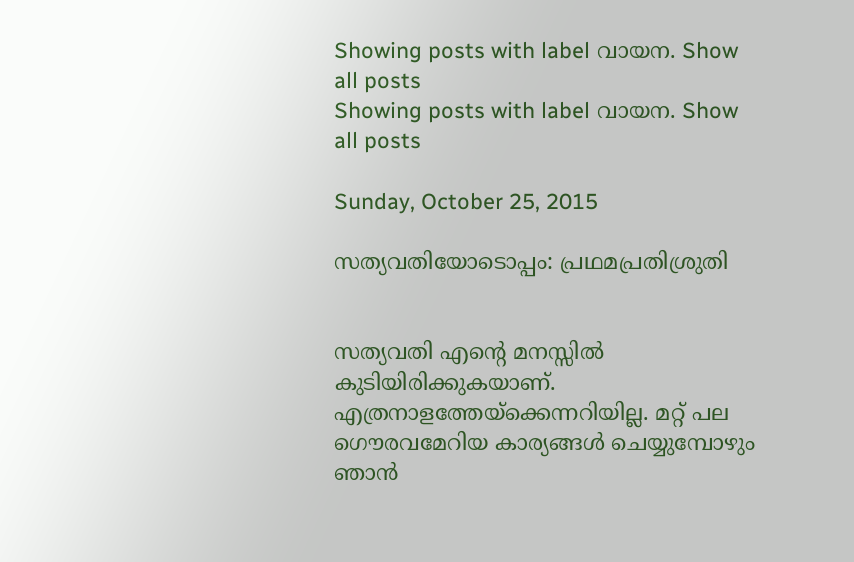Showing posts with label വായന. Show all posts
Showing posts with label വായന. Show all posts

Sunday, October 25, 2015

സത്യവതിയോടൊപ്പം: പ്രഥമപ്രതിശ്രുതി


സത്യവതി എന്റെ മനസ്സിൽ കുടിയിരിക്കുകയാണ്. എത്രനാളത്തേയ്ക്കെന്നറിയില്ല. മറ്റ് പല ഗൌരവമേറിയ കാര്യങ്ങൾ ചെയ്യുമ്പോഴും ഞാന്‍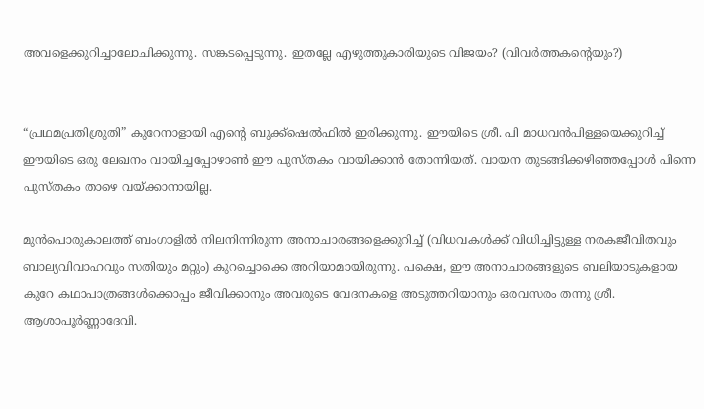അവളെക്കുറിച്ചാലോചിക്കുന്നു. സങ്കടപ്പെടുന്നു. ഇതല്ലേ എഴുത്തുകാരിയുടെ വിജയം? (വിവര്‍‌ത്തകന്റെയും?)


“പ്രഥമപ്രതിശ്രുതി” കുറേനാളാ‍യി എന്റെ ബുക്ക്ഷെല്‍ഫിൽ ഇരിക്കുന്നു. ഈയിടെ ശ്രീ. പി മാധവന്‍പിള്ളയെക്കുറിച്ച് ഈയിടെ ഒരു ലേഖനം വായിച്ചപ്പോഴാണ്‍ ഈ പുസ്തകം വായിക്കാന്‍ തോന്നിയത്. വായന തുടങ്ങിക്കഴിഞ്ഞപ്പോൾ പിന്നെ പുസ്തകം താഴെ വയ്ക്കാനായില്ല.

മുന്‍‌പൊരുകാലത്ത് ബംഗാളിൽ നിലനിന്നിരുന്ന അനാചാരങ്ങളെക്കുറിച്ച് (വിധവകള്‍ക്ക് വിധിച്ചിട്ടുള്ള നരകജീവിതവും ബാല്യവിവാഹവും സതിയും മറ്റും) കുറച്ചൊക്കെ അറിയാമായിരുന്നു. പക്ഷെ, ഈ അനാചാരങ്ങളുടെ ബലിയാടുകളായ കുറേ കഥാപാത്രങ്ങള്‍ക്കൊപ്പം ജീവിക്കാനും അവരുടെ വേദനകളെ അടുത്തറിയാനും ഒരവസരം തന്നു ശ്രീ. ആശാപൂര്‍ണ്ണാദേവി.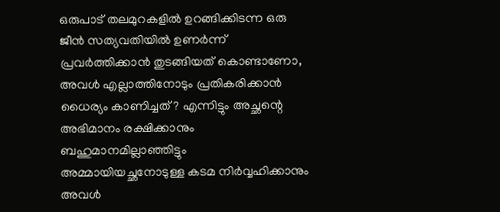ഒരുപാട് തലമുറകളിൽ ഉറങ്ങിക്കിടന്ന ഒരു ജീന്‍ സത്യവതിയിൽ ഉണര്‍ന്ന് പ്രവര്‍ത്തിക്കാന്‍ തുടങ്ങിയത് കൊണ്ടാണോ, അവൾ എല്ലാത്തിനോടും പ്രതികരിക്കാന്‍ ധൈര്യം കാണിച്ചത്? എന്നിട്ടും അച്ഛന്റെ അഭിമാനം രക്ഷിക്കാനും ബഹുമാനമില്ലാഞ്ഞിട്ടും അമ്മായിയച്ഛനോടുള്ള കടമ നിര്‍വ്വഹിക്കാനും അവൾ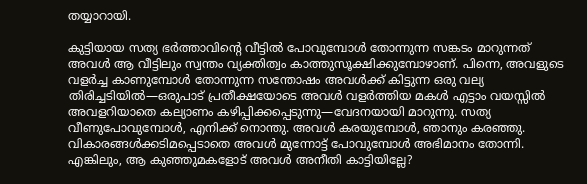തയ്യാറായി.

കുട്ടിയായ സത്യ ഭർ‌ത്താവിന്റെ വീട്ടിൽ പോവുമ്പോൾ തോന്നുന്ന സങ്കടം മാറുന്നത് അവൾ ആ വീട്ടിലും സ്വന്തം വ്യക്തിത്വം കാത്തുസൂക്ഷിക്കുമ്പോഴാണ്. പിന്നെ, അവളുടെ വളർച്ച കാണുമ്പോൾ തോന്നുന്ന സന്തോഷം അവള്‍ക്ക് കിട്ടുന്ന ഒരു വല്യ തിരിച്ചടിയിൽ—ഒരുപാട് പ്രതീക്ഷയോടെ അവൾ വളർത്തിയ മകൾ എട്ടാം വയസ്സിൽ അവളറിയാതെ കല്യാണം കഴിപ്പിക്കപ്പെടുന്നു—വേദനയായി മാറുന്നു. സത്യ വീണുപോവുമ്പോൾ, എനിക്ക് നൊന്തു. അവൾ കരയുമ്പോൾ, ഞാനും കരഞ്ഞു. വികാരങ്ങൾക്കടിമപ്പെടാതെ അവൾ മുന്നോട്ട് പോവുമ്പോൾ അഭിമാനം തോന്നി. എങ്കിലും, ആ കുഞ്ഞുമകളോട് അവൾ അനീതി കാട്ടിയില്ലേ?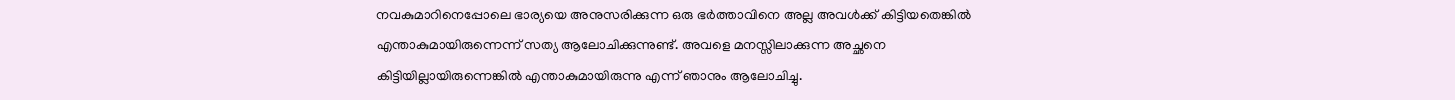നവകുമാറിനെപ്പോലെ ഭാര്യയെ അനുസരിക്കുന്ന ഒരു ഭർത്താവിനെ അല്ല അവൾക്ക് കിട്ടിയതെങ്കിൽ എന്താകുമായിരുന്നെന്ന് സത്യ ആലോചിക്കുന്നുണ്ട്. അവളെ മനസ്സിലാക്കുന്ന അച്ഛനെ കിട്ടിയില്ലായിരുന്നെങ്കിൽ എന്താകുമായിരുന്നു എന്ന് ഞാനും ആലോചിച്ചു.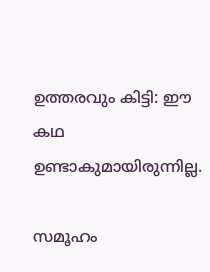ഉത്തരവും കിട്ടി: ഈ കഥ ഉണ്ടാകുമായിരുന്നില്ല.

സമൂഹം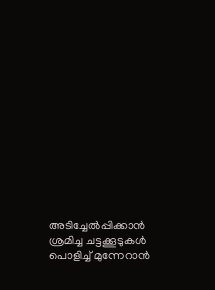അടിച്ചേല്‍പ്പിക്കാന്‍ ശ്രമിച്ച ചട്ടക്കൂടുകൾ പൊളിച്ച് മുന്നേറാന്‍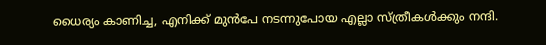ധൈര്യം കാ‍ണിച്ച, എനിക്ക് മുന്‍പേ നടന്നുപോയ എല്ലാ സ്ത്രീകൾക്കും നന്ദി.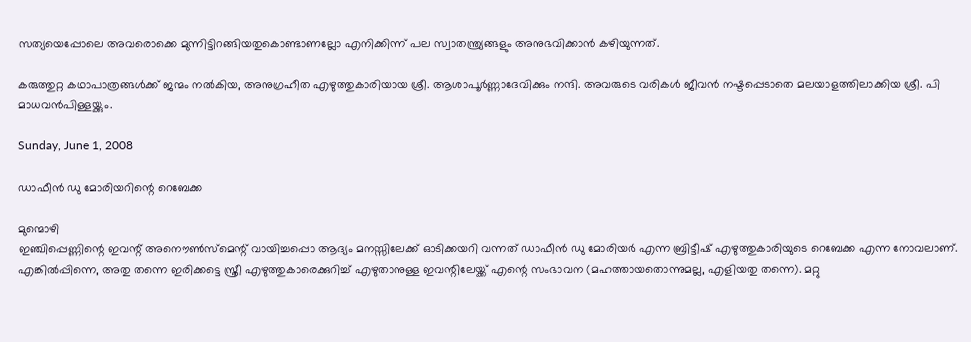സത്യയെപ്പോലെ അവരൊക്കെ മുന്നിട്ടിറങ്ങിയതുകൊണ്ടാണല്ലോ എനിക്കിന്ന് പല സ്വാതന്ത്ര്യങ്ങളും അനുഭവിക്കാന്‍ കഴിയുന്നത്.

കരുത്തുറ്റ കഥാപാത്രങ്ങള്‍ക്ക് ജന്മം നല്‍കിയ, അനുഗ്രഹീത എഴുത്തുകാരിയായ ശ്രീ. ആശാപൂർണ്ണാദേവിക്കും നന്ദി. അവരുടെ വരികൾ ജീവന്‍ നഷ്ടപ്പെടാതെ മലയാളത്തിലാക്കിയ ശ്രീ. പി മാധവന്‍പിള്ളയ്ക്കും.

Sunday, June 1, 2008

ഡാഫീന്‍ ഡു മോരിയറിന്റെ റെബേക്ക

മുന്മൊഴി
ഇഞ്ചിപ്പെണ്ണിന്റെ ഇവന്റ്‌ അനൌണ്‍സ്മെന്റ് വായിച്ചപ്പൊ ആദ്യം മനസ്സിലേക്ക്‌ ഓടിക്കയറി വന്നത്‌ ഡാഫീന്‍ ഡു മോരിയര്‍ എന്ന ബ്രിട്ടീഷ്‌ എഴുത്തുകാരിയുടെ റെബേക്ക എന്ന നോവലാണ്. എങ്കില്‍പ്പിന്നെ, അതു തന്നെ ഇരിക്കട്ടെ സ്ത്രീ എഴുത്തുകാരെക്കുറിച്ച്‌ എഴുതാനുള്ള ഇവന്റിലേയ്ക്ക്‌ എന്റെ സംഭാവന (മഹത്തായതൊന്നുമല്ല, എളിയതു തന്നെ). മറ്റു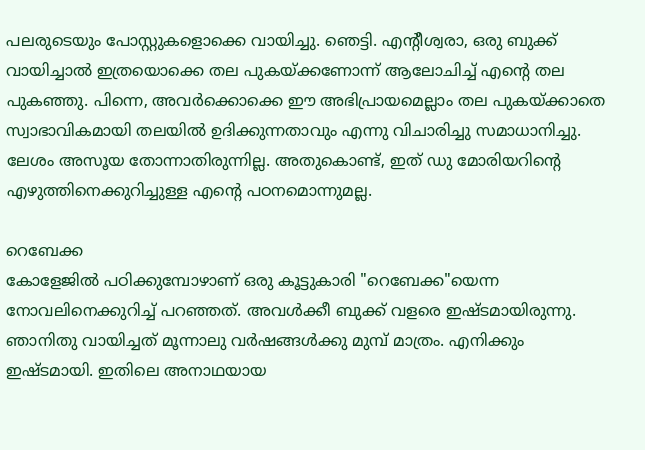പലരുടെയും പോസ്റ്റുകളൊക്കെ വായിച്ചു. ഞെട്ടി. എന്റീശ്വരാ, ഒരു ബുക്ക്‌ വായിച്ചാല്‍ ഇത്രയൊക്കെ തല പുകയ്ക്കണോന്ന് ആലോചിച്ച്‌ എന്റെ തല പുകഞ്ഞു. പിന്നെ, അവര്‍ക്കൊക്കെ ഈ അഭിപ്രായമെല്ലാം തല പുകയ്ക്കാതെ സ്വാഭാവികമായി തലയില്‍ ഉദിക്കുന്നതാവും എന്നു വിചാരിച്ചു സമാധാനിച്ചു. ലേശം അസൂയ തോന്നാതിരുന്നില്ല. അതുകൊണ്ട്‌, ഇത്‌ ഡു മോരിയറിന്റെ എഴുത്തിനെക്കുറിച്ചുള്ള എന്റെ പഠനമൊന്നുമല്ല.

റെബേക്ക
കോളേജില്‍ പഠിക്കുമ്പോഴാണ് ഒരു കൂട്ടുകാരി "റെബേക്ക"യെന്ന നോവലിനെക്കുറിച്ച്‌ പറഞ്ഞത്‌. അവള്‍ക്കീ ബുക്ക്‌ വളരെ ഇഷ്ടമായിരുന്നു. ഞാനിതു വായിച്ചത്‌ മൂന്നാലു വര്‍ഷങ്ങള്‍ക്കു മുമ്പ്‌ മാത്രം. എനിക്കും ഇഷ്ടമായി. ഇതിലെ അനാഥയായ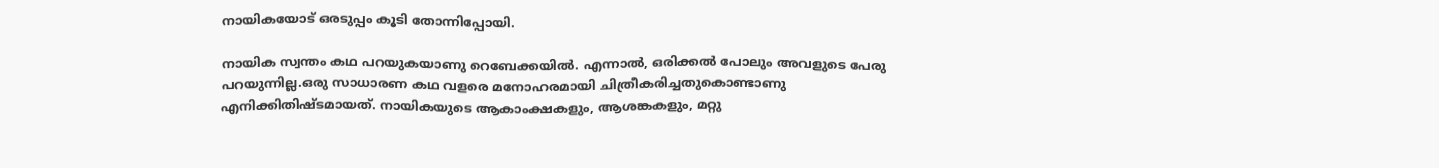നായികയോട്‌ ഒരടുപ്പം കൂടി തോന്നിപ്പോയി.

നായിക സ്വന്തം കഥ പറയുകയാണു റെബേക്കയില്‍. എന്നാല്‍, ഒരിക്കല്‍ പോലും അവളുടെ പേരു പറയുന്നില്ല.ഒരു സാധാരണ കഥ വളരെ മനോഹരമായി ചിത്രീകരിച്ചതുകൊണ്ടാണു എനിക്കിതിഷ്ടമായത്‌. നായികയുടെ ആകാംക്ഷകളും, ആശങ്കകളും, മറ്റു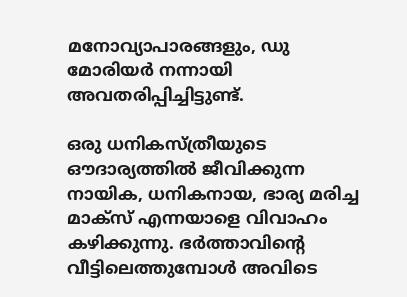മനോവ്യാപാരങ്ങളും, ഡു മോരിയര്‍ നന്നായി അവതരിപ്പിച്ചിട്ടുണ്ട്‌.

ഒരു ധനികസ്ത്രീയുടെ ഔദാര്യത്തില്‍ ജീവിക്കുന്ന നായിക, ധനികനായ, ഭാര്യ മരിച്ച മാക്സ്‌ എന്നയാളെ വിവാഹം കഴിക്കുന്നു. ഭര്‍ത്താവിന്റെ വീട്ടിലെത്തുമ്പോള്‍ അവിടെ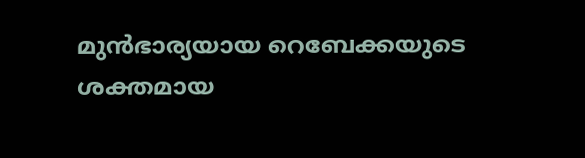മുന്‍ഭാര്യയായ റെബേക്കയുടെ ശക്തമായ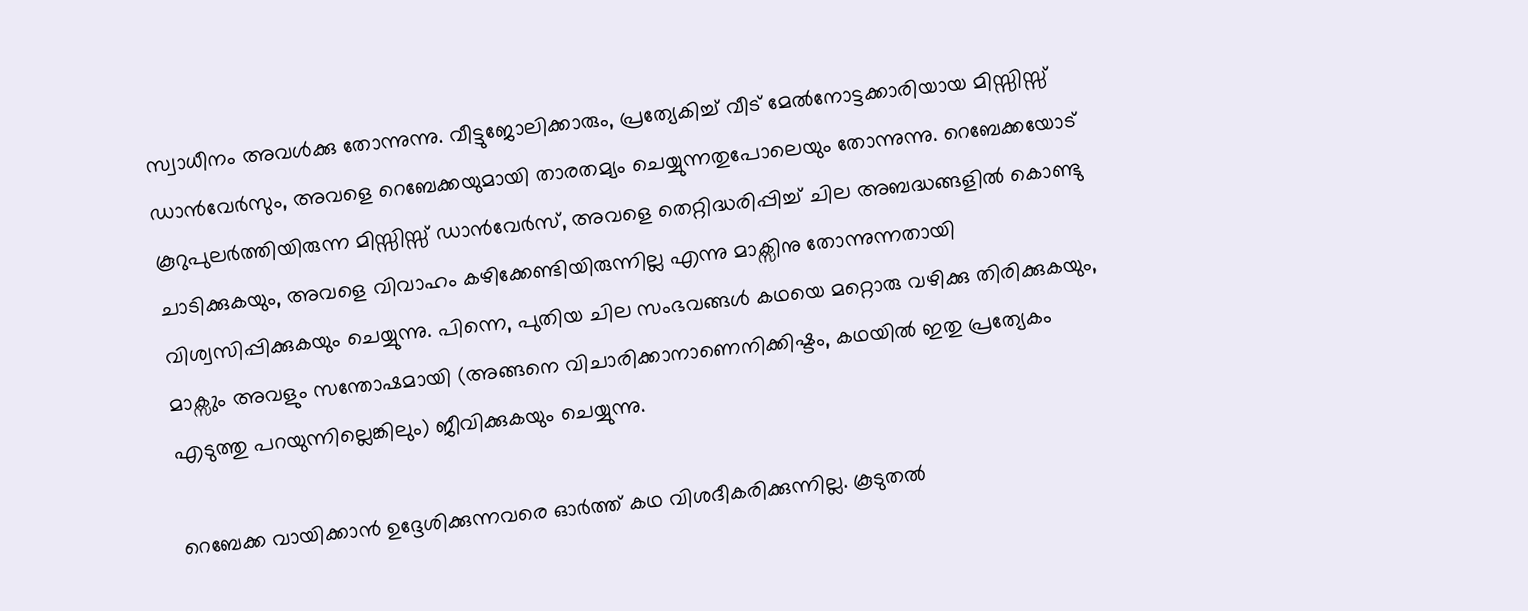സ്വാധീനം അവള്‍ക്കു തോന്നുന്നു. വീട്ടുജോലിക്കാരും, പ്രത്യേകിച്ച്‌ വീട്‌ മേല്‍നോട്ടക്കാരിയായ മിസ്സിസ്സ്‌ ഡാന്‍വേര്‍സും, അവളെ റെബേക്കയുമായി താരതമ്യം ചെയ്യുന്നതുപോലെയും തോന്നുന്നു. റെബേക്കയോട്‌ കൂറുപുലര്‍ത്തിയിരുന്ന മിസ്സിസ്സ്‌ ഡാന്‍വേര്‍സ്‌, അവളെ തെറ്റിദ്ധരിപ്പിച്ച്‌ ചില അബദ്ധങ്ങളില്‍ കൊണ്ടു ചാടിക്കുകയും, അവളെ വിവാഹം കഴിക്കേണ്ടിയിരുന്നില്ല എന്നു മാക്സിനു തോന്നുന്നതായി വിശ്വസിപ്പിക്കുകയും ചെയ്യുന്നു. പിന്നെ, പുതിയ ചില സംഭവങ്ങള്‍ കഥയെ മറ്റൊരു വഴിക്കു തിരിക്കുകയും, മാക്സും അവളും സന്തോഷമായി (അങ്ങനെ വിചാരിക്കാനാണെനിക്കിഷ്ടം, കഥയില്‍ ഇതു പ്രത്യേകം എടുത്തു പറയുന്നില്ലെങ്കിലും) ജീവിക്കുകയും ചെയ്യുന്നു.

റെബേക്ക വായിക്കാന്‍ ഉദ്ദേശിക്കുന്നവരെ ഓര്‍ത്ത്‌ കഥ വിശദീകരിക്കുന്നില്ല. കൂടുതല്‍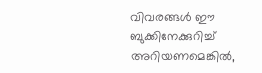വിവരങ്ങള്‍ ഈ ബുക്കിനേക്കുറിച്ച്‌ അറിയണമെങ്കില്‍,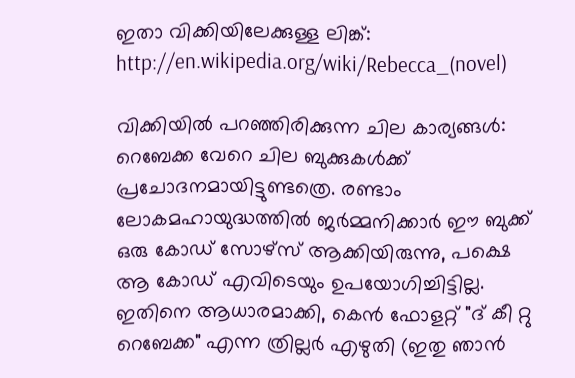ഇതാ വിക്കിയിലേക്കുള്ള ലിങ്ക്‌: http://en.wikipedia.org/wiki/Rebecca_(novel)

വിക്കിയില്‍ പറഞ്ഞിരിക്കുന്ന ചില കാര്യങ്ങള്‍: റെബേക്ക വേറെ ചില ബുക്കുകള്‍ക്ക്‌ പ്രചോദനമായിട്ടുണ്ടത്രെ. രണ്ടാം ലോകമഹായുദ്ധത്തില്‍ ജര്‍മ്മനിക്കാര്‍ ഈ ബുക്ക്‌ ഒരു കോഡ്‌ സോഴ്സ്‌ ആക്കിയിരുന്നു, പക്ഷെ ആ കോഡ്‌ എവിടെയും ഉപയോഗിച്ചിട്ടില്ല. ഇതിനെ ആധാരമാക്കി, കെന്‍ ഫോളറ്റ്‌ "ദ്‌ കീ റ്റു റെബേക്ക" എന്ന ത്രില്ലര്‍ എഴുതി (ഇതു ഞാന്‍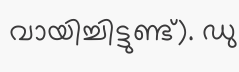വായിച്ചിട്ടുണ്ട്‌). ഡു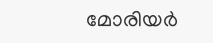മോരിയര്‍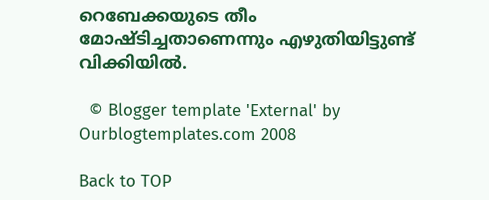റെബേക്കയുടെ തീം മോഷ്ടിച്ചതാണെന്നും എഴുതിയിട്ടുണ്ട്‌ വിക്കിയില്‍.

  © Blogger template 'External' by Ourblogtemplates.com 2008

Back to TOP